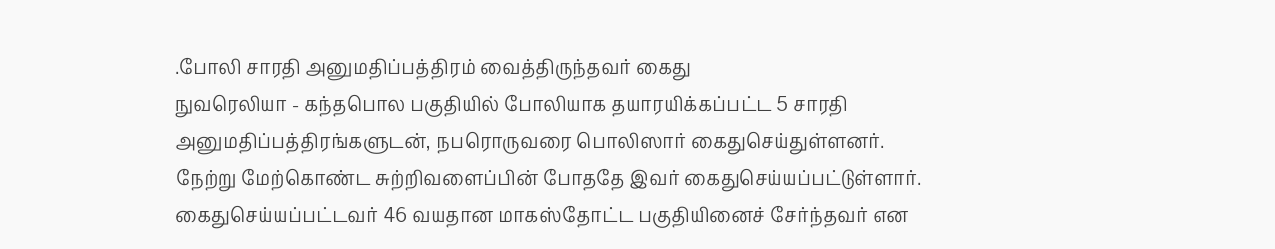.போலி சாரதி அனுமதிப்பத்திரம் வைத்திருந்தவர் கைது
நுவரெலியா - கந்தபொல பகுதியில் போலியாக தயாரயிக்கப்பட்ட 5 சாரதி அனுமதிப்பத்திரங்களுடன், நபரொருவரை பொலிஸார் கைதுசெய்துள்ளனர்.
நேற்று மேற்கொண்ட சுற்றிவளைப்பின் போததே இவர் கைதுசெய்யப்பட்டுள்ளார்.
கைதுசெய்யப்பட்டவர் 46 வயதான மாகஸ்தோட்ட பகுதியினைச் சேர்ந்தவர் என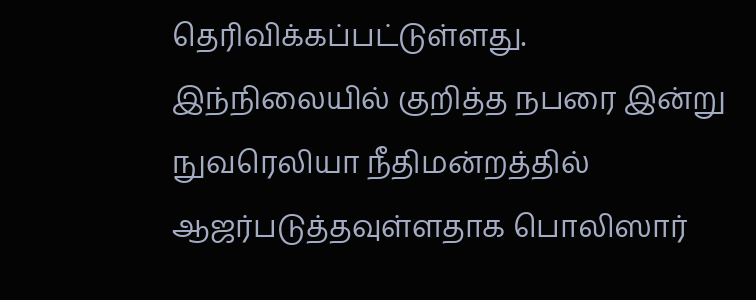தெரிவிக்கப்பட்டுள்ளது.
இந்நிலையில் குறித்த நபரை இன்று நுவரெலியா நீதிமன்றத்தில் ஆஜர்படுத்தவுள்ளதாக பொலிஸார்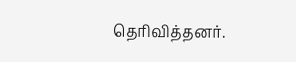தெரிவித்தனர்.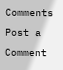Comments
Post a Comment